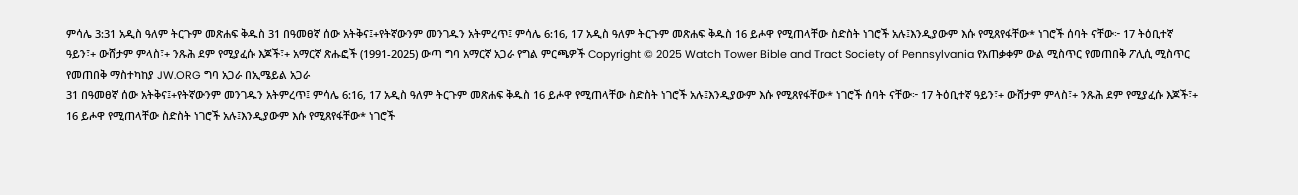ምሳሌ 3:31 አዲስ ዓለም ትርጉም መጽሐፍ ቅዱስ 31 በዓመፀኛ ሰው አትቅና፤+የትኛውንም መንገዱን አትምረጥ፤ ምሳሌ 6:16, 17 አዲስ ዓለም ትርጉም መጽሐፍ ቅዱስ 16 ይሖዋ የሚጠላቸው ስድስት ነገሮች አሉ፤እንዲያውም እሱ የሚጸየፋቸው* ነገሮች ሰባት ናቸው፦ 17 ትዕቢተኛ ዓይን፣+ ውሸታም ምላስ፣+ ንጹሕ ደም የሚያፈሱ እጆች፣+ አማርኛ ጽሑፎች (1991-2025) ውጣ ግባ አማርኛ አጋራ የግል ምርጫዎች Copyright © 2025 Watch Tower Bible and Tract Society of Pennsylvania የአጠቃቀም ውል ሚስጥር የመጠበቅ ፖሊሲ ሚስጥር የመጠበቅ ማስተካከያ JW.ORG ግባ አጋራ በኢሜይል አጋራ
31 በዓመፀኛ ሰው አትቅና፤+የትኛውንም መንገዱን አትምረጥ፤ ምሳሌ 6:16, 17 አዲስ ዓለም ትርጉም መጽሐፍ ቅዱስ 16 ይሖዋ የሚጠላቸው ስድስት ነገሮች አሉ፤እንዲያውም እሱ የሚጸየፋቸው* ነገሮች ሰባት ናቸው፦ 17 ትዕቢተኛ ዓይን፣+ ውሸታም ምላስ፣+ ንጹሕ ደም የሚያፈሱ እጆች፣+
16 ይሖዋ የሚጠላቸው ስድስት ነገሮች አሉ፤እንዲያውም እሱ የሚጸየፋቸው* ነገሮች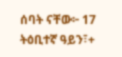ሰባት ናቸው፦ 17 ትዕቢተኛ ዓይን፣+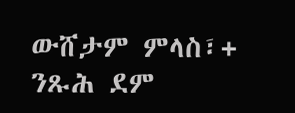ውሸታም ምላስ፣+ ንጹሕ ደም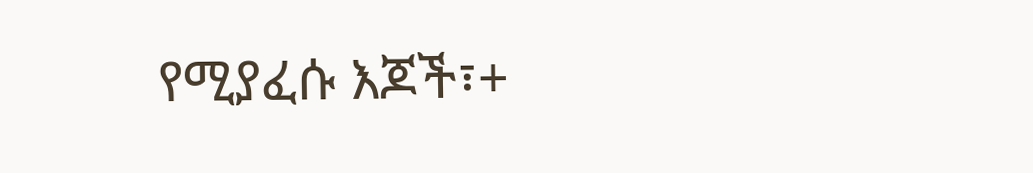የሚያፈሱ እጆች፣+